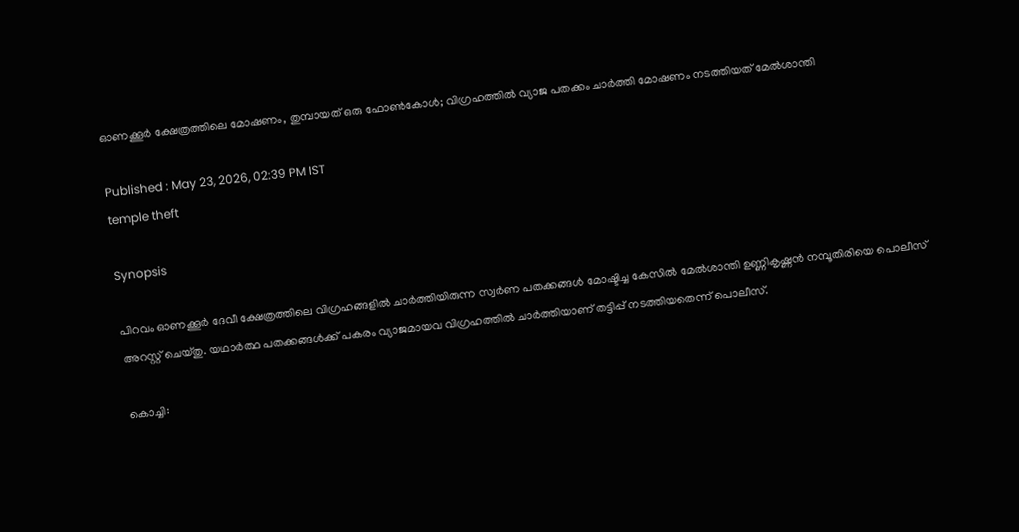ഓണക്കൂർ ക്ഷേത്രത്തിലെ മോഷണം, തുമ്പായത് ഒരു ഫോൺകോൾ; വിഗ്രഹത്തിൽ വ്യാജ പതക്കം ചാർത്തി മോഷണം നടത്തിയത് മേൽശാന്തി

Published : May 23, 2026, 02:39 PM IST
temple theft

Synopsis

പിറവം ഓണക്കൂർ ദേവീ ക്ഷേത്രത്തിലെ വിഗ്രഹങ്ങളിൽ ചാർത്തിയിരുന്ന സ്വർണ പതക്കങ്ങൾ മോഷ്ടിച്ച കേസിൽ മേൽശാന്തി ഉണ്ണികൃഷ്ണൻ നമ്പൂതിരിയെ പൊലീസ് അറസ്റ്റ് ചെയ്തു. യഥാർത്ഥ പതക്കങ്ങൾക്ക് പകരം വ്യാജമായവ വിഗ്രഹത്തിൽ ചാർത്തിയാണ് തട്ടിപ്പ് നടത്തിയതെന്ന് പൊലീസ്.

കൊച്ചി: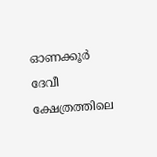ഓണക്കൂർ ദേവീ ക്ഷേത്രത്തിലെ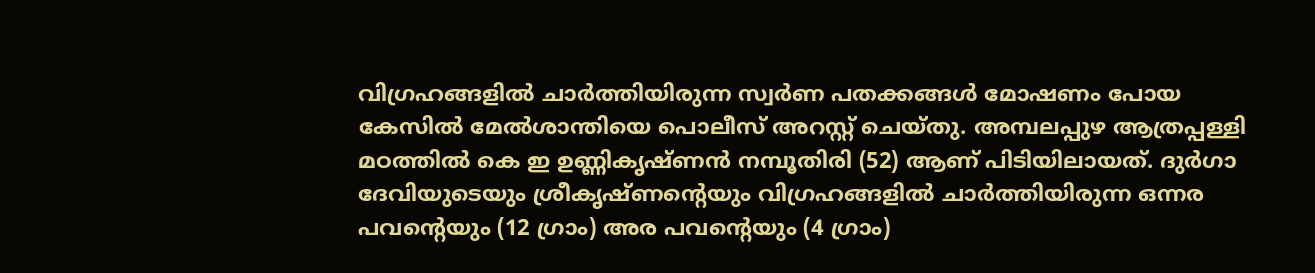വിഗ്രഹങ്ങളിൽ ചാർത്തിയിരുന്ന സ്വർണ പതക്കങ്ങൾ മോഷണം പോയ കേസിൽ മേൽശാന്തിയെ പൊലീസ് അറസ്റ്റ് ചെയ്തു. അമ്പലപ്പുഴ ആത്രപ്പള്ളി മഠത്തിൽ കെ ഇ ഉണ്ണികൃഷ്ണൻ നമ്പൂതിരി (52) ആണ് പിടിയിലായത്. ദുർഗാ ദേവിയുടെയും ശ്രീകൃഷ്ണന്റെയും വിഗ്രഹങ്ങളിൽ ചാർത്തിയിരുന്ന ഒന്നര പവന്റെയും (12 ഗ്രാം) അര പവന്റെയും (4 ഗ്രാം)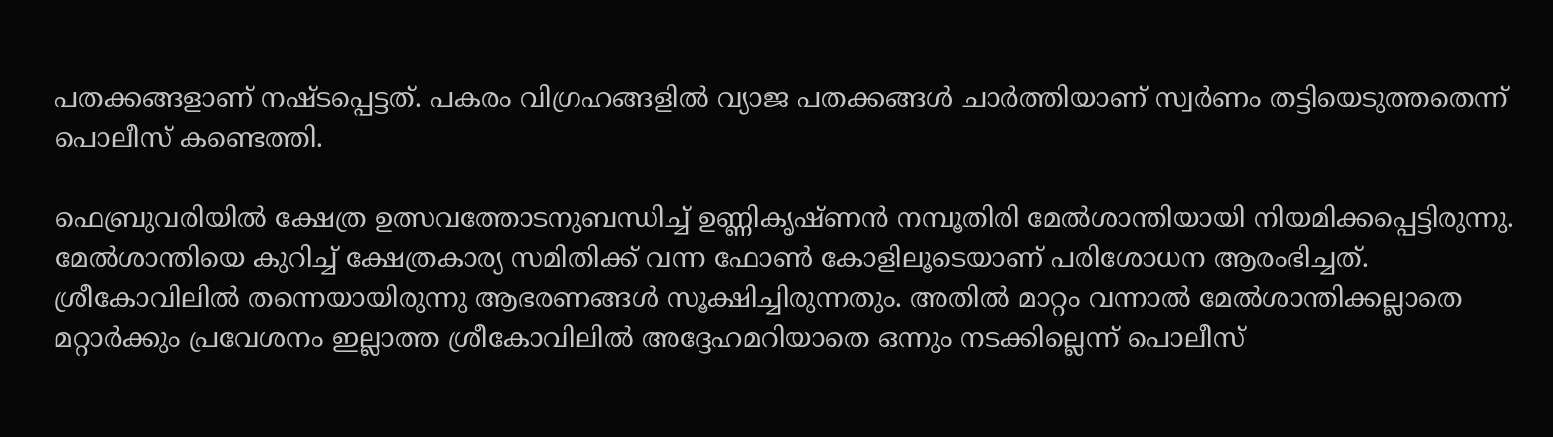പതക്കങ്ങളാണ് നഷ്ടപ്പെട്ടത്. പകരം വിഗ്രഹങ്ങളിൽ വ്യാജ പതക്കങ്ങൾ ചാർത്തിയാണ് സ്വർണം തട്ടിയെടുത്തതെന്ന് പൊലീസ് കണ്ടെത്തി.

ഫെബ്രുവരിയിൽ ക്ഷേത്ര ഉത്സവത്തോടനുബന്ധിച്ച് ഉണ്ണികൃഷ്ണൻ നമ്പൂതിരി മേൽശാന്തിയായി നിയമിക്കപ്പെട്ടിരുന്നു. മേൽശാന്തിയെ കുറിച്ച് ക്ഷേത്രകാര്യ സമിതിക്ക് വന്ന ഫോൺ കോളിലൂടെയാണ് പരിശോധന ആരംഭിച്ചത്. ശ്രീകോവിലിൽ തന്നെയായിരുന്നു ആഭരണങ്ങൾ സൂക്ഷിച്ചിരുന്നതും. അതിൽ മാറ്റം വന്നാൽ മേൽശാന്തിക്കല്ലാതെ മറ്റാർക്കും പ്രവേശനം ഇല്ലാത്ത ശ്രീകോവിലിൽ അദ്ദേഹമറിയാതെ ഒന്നും നടക്കില്ലെന്ന് പൊലീസ്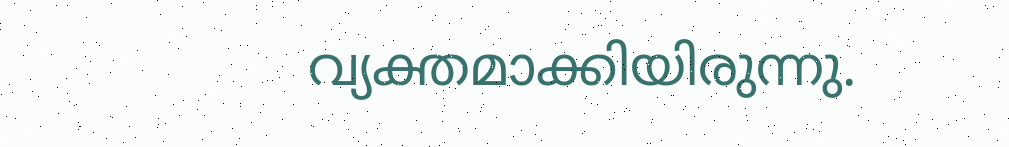വ്യക്തമാക്കിയിരുന്നു.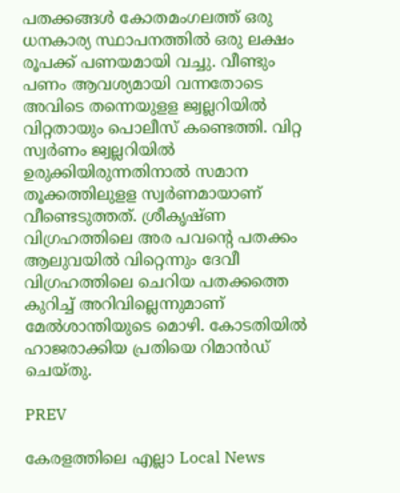പതക്കങ്ങൾ കോതമംഗലത്ത് ഒരു ധനകാര്യ സ്ഥാപനത്തിൽ ഒരു ലക്ഷം രൂപക്ക് പണയമായി വച്ചു. വീണ്ടും പണം ആവശ്യമായി വന്നതോടെ അവിടെ തന്നെയുളള ജ്വല്ലറിയിൽ വിറ്റതായും പൊലീസ് കണ്ടെത്തി. വിറ്റ സ്വർണം ജ്വല്ലറിയിൽ ഉരുക്കിയിരുന്നതിനാൽ സമാന തൂക്കത്തിലുളള സ്വർണമായാണ് വീണ്ടെടുത്തത്. ശ്രീകൃഷ്ണ വിഗ്രഹത്തിലെ അര പവന്റെ പതക്കം ആലുവയിൽ വിറ്റെന്നും ദേവീ വിഗ്രഹത്തിലെ ചെറിയ പതക്കത്തെ കുറിച്ച് അറിവില്ലെന്നുമാണ് മേൽശാന്തിയുടെ മൊഴി. കോടതിയിൽ ഹാജരാക്കിയ പ്രതിയെ റിമാൻഡ് ചെയ്തു.

PREV

കേരളത്തിലെ എല്ലാ Local News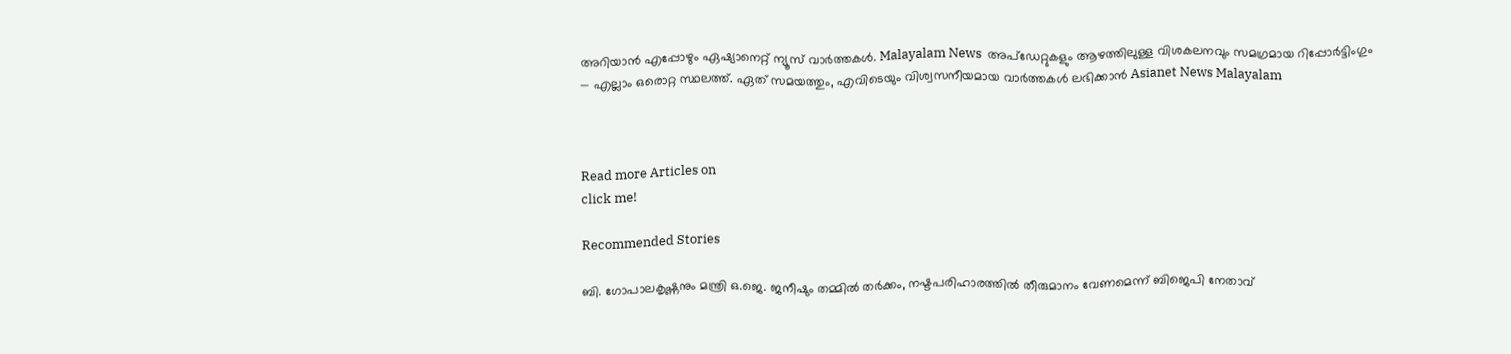അറിയാൻ എപ്പോഴും ഏഷ്യാനെറ്റ് ന്യൂസ് വാർത്തകൾ. Malayalam News  അപ്‌ഡേറ്റുകളും ആഴത്തിലുള്ള വിശകലനവും സമഗ്രമായ റിപ്പോർട്ടിംഗും — എല്ലാം ഒരൊറ്റ സ്ഥലത്ത്. ഏത് സമയത്തും, എവിടെയും വിശ്വസനീയമായ വാർത്തകൾ ലഭിക്കാൻ Asianet News Malayalam



Read more Articles on
click me!

Recommended Stories

ബി. ഗോപാലകൃഷ്ണനും മന്ത്രി ഒ.ജെ. ജനീഷും തമ്മിൽ തർക്കം, നഷ്ടപരിഹാരത്തിൽ തീരുമാനം വേണമെന്ന് ബിജെപി നേതാവ്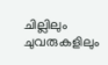ചില്ലിലും ചുവരുകളിലും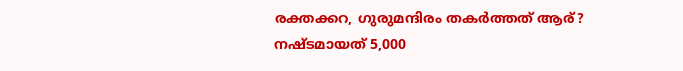രക്തക്കറ, ഗുരുമന്ദിരം തകർത്തത് ആര്? നഷ്ടമായത് 5,000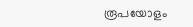രൂപയോളം